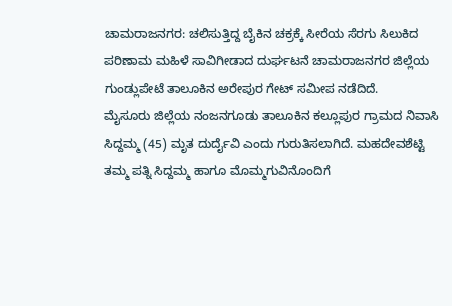ಚಾಮರಾಜನಗರ: ಚಲಿಸುತ್ತಿದ್ದ ಬೈಕಿನ ಚಕ್ರಕ್ಕೆ ಸೀರೆಯ ಸೆರಗು ಸಿಲುಕಿದ ಪರಿಣಾಮ ಮಹಿಳೆ ಸಾವಿಗೀಡಾದ ದುರ್ಘಟನೆ ಚಾಮರಾಜನಗರ ಜಿಲ್ಲೆಯ ಗುಂಡ್ಲುಪೇಟೆ ತಾಲೂಕಿನ ಅರೇಪುರ ಗೇಟ್ ಸಮೀಪ ನಡೆದಿದೆ.
ಮೈಸೂರು ಜಿಲ್ಲೆಯ ನಂಜನಗೂಡು ತಾಲೂಕಿನ ಕಲ್ಲೂಪುರ ಗ್ರಾಮದ ನಿವಾಸಿ ಸಿದ್ದಮ್ಮ (45) ಮೃತ ದುರ್ದೈವಿ ಎಂದು ಗುರುತಿಸಲಾಗಿದೆ. ಮಹದೇವಶೆಟ್ಟಿ ತಮ್ಮ ಪತ್ನಿ ಸಿದ್ದಮ್ಮ ಹಾಗೂ ಮೊಮ್ಮಗುವಿನೊಂದಿಗೆ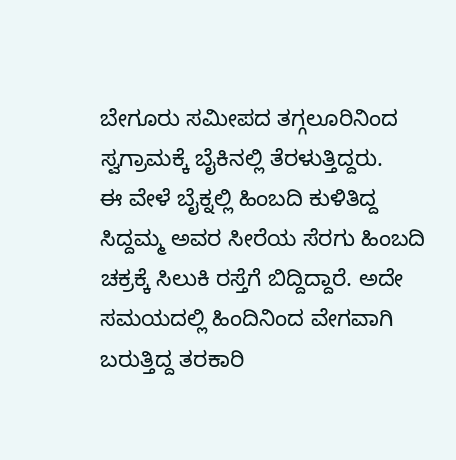ಬೇಗೂರು ಸಮೀಪದ ತಗ್ಗಲೂರಿನಿಂದ ಸ್ವಗ್ರಾಮಕ್ಕೆ ಬೈಕಿನಲ್ಲಿ ತೆರಳುತ್ತಿದ್ದರು.
ಈ ವೇಳೆ ಬೈಕ್ನಲ್ಲಿ ಹಿಂಬದಿ ಕುಳಿತಿದ್ದ ಸಿದ್ದಮ್ಮ ಅವರ ಸೀರೆಯ ಸೆರಗು ಹಿಂಬದಿ ಚಕ್ರಕ್ಕೆ ಸಿಲುಕಿ ರಸ್ತೆಗೆ ಬಿದ್ದಿದ್ದಾರೆ. ಅದೇ ಸಮಯದಲ್ಲಿ ಹಿಂದಿನಿಂದ ವೇಗವಾಗಿ ಬರುತ್ತಿದ್ದ ತರಕಾರಿ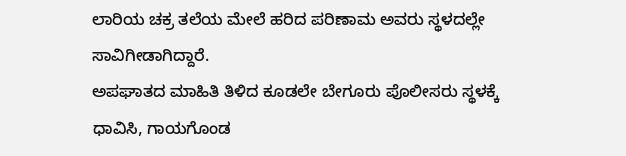ಲಾರಿಯ ಚಕ್ರ ತಲೆಯ ಮೇಲೆ ಹರಿದ ಪರಿಣಾಮ ಅವರು ಸ್ಥಳದಲ್ಲೇ ಸಾವಿಗೀಡಾಗಿದ್ದಾರೆ.
ಅಪಘಾತದ ಮಾಹಿತಿ ತಿಳಿದ ಕೂಡಲೇ ಬೇಗೂರು ಪೊಲೀಸರು ಸ್ಥಳಕ್ಕೆ ಧಾವಿಸಿ, ಗಾಯಗೊಂಡ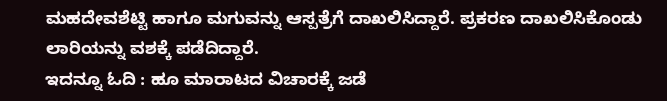ಮಹದೇವಶೆಟ್ಟಿ ಹಾಗೂ ಮಗುವನ್ನು ಆಸ್ಪತ್ರೆಗೆ ದಾಖಲಿಸಿದ್ದಾರೆ. ಪ್ರಕರಣ ದಾಖಲಿಸಿಕೊಂಡು ಲಾರಿಯನ್ನು ವಶಕ್ಕೆ ಪಡೆದಿದ್ದಾರೆ.
ಇದನ್ನೂ ಓದಿ : ಹೂ ಮಾರಾಟದ ವಿಚಾರಕ್ಕೆ ಜಡೆ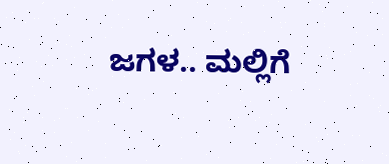ಜಗಳ.. ಮಲ್ಲಿಗೆ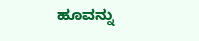ಹೂವನ್ನು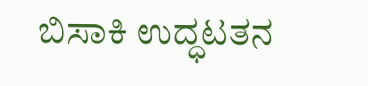ಬಿಸಾಕಿ ಉದ್ಧಟತನ